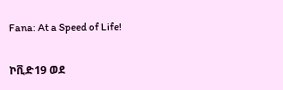Fana: At a Speed of Life!

ኮቪድ19 ወደ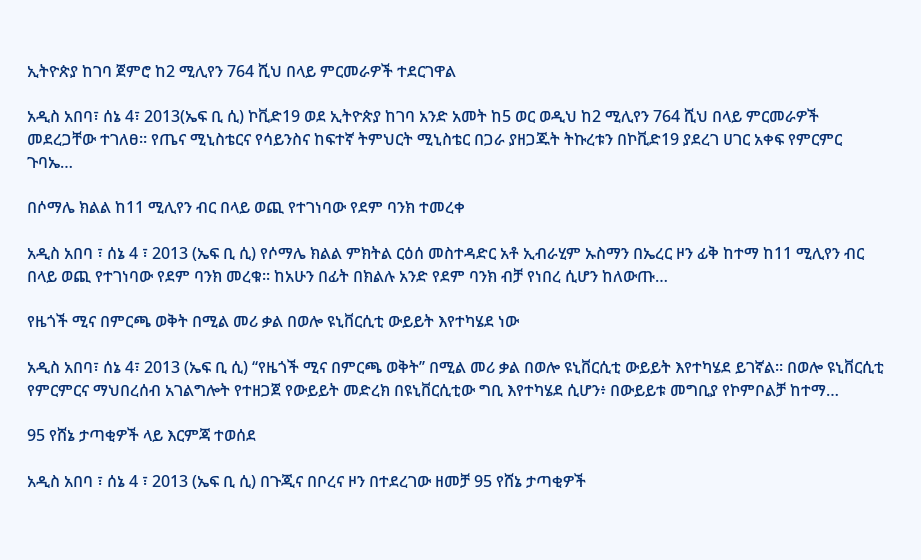ኢትዮጵያ ከገባ ጀምሮ ከ2 ሚሊየን 764 ሺህ በላይ ምርመራዎች ተደርገዋል

አዲስ አበባ፣ ሰኔ 4፣ 2013(ኤፍ ቢ ሲ) ኮቪድ19 ወደ ኢትዮጵያ ከገባ አንድ አመት ከ5 ወር ወዲህ ከ2 ሚሊየን 764 ሺህ በላይ ምርመራዎች መደረጋቸው ተገለፀ። የጤና ሚኒስቴርና የሳይንስና ከፍተኛ ትምህርት ሚኒስቴር በጋራ ያዘጋጁት ትኩረቱን በኮቪድ19 ያደረገ ሀገር አቀፍ የምርምር ጉባኤ…

በሶማሌ ክልል ከ11 ሚሊየን ብር በላይ ወጪ የተገነባው የደም ባንክ ተመረቀ

አዲስ አበባ ፣ ሰኔ 4 ፣ 2013 (ኤፍ ቢ ሲ) የሶማሌ ክልል ምክትል ርዕሰ መስተዳድር አቶ ኢብራሂም ኡስማን በኤረር ዞን ፊቅ ከተማ ከ11 ሚሊየን ብር በላይ ወጪ የተገነባው የደም ባንክ መረቁ፡፡ ከአሁን በፊት በክልሉ አንድ የደም ባንክ ብቻ የነበረ ሲሆን ከለውጡ…

የዜጎች ሚና በምርጫ ወቅት በሚል መሪ ቃል በወሎ ዩኒቨርሲቲ ውይይት እየተካሄደ ነው

አዲስ አበባ፣ ሰኔ 4፣ 2013 (ኤፍ ቢ ሲ) ‘‘የዜጎች ሚና በምርጫ ወቅት’’ በሚል መሪ ቃል በወሎ ዩኒቨርሲቲ ውይይት እየተካሄደ ይገኛል፡፡ በወሎ ዩኒቨርሲቲ የምርምርና ማህበረሰብ አገልግሎት የተዘጋጀ የውይይት መድረክ በዩኒቨርሲቲው ግቢ እየተካሄደ ሲሆን፥ በውይይቱ መግቢያ የኮምቦልቻ ከተማ…

95 የሸኔ ታጣቂዎች ላይ እርምጃ ተወሰደ

አዲስ አበባ ፣ ሰኔ 4 ፣ 2013 (ኤፍ ቢ ሲ) በጉጂና በቦረና ዞን በተደረገው ዘመቻ 95 የሸኔ ታጣቂዎች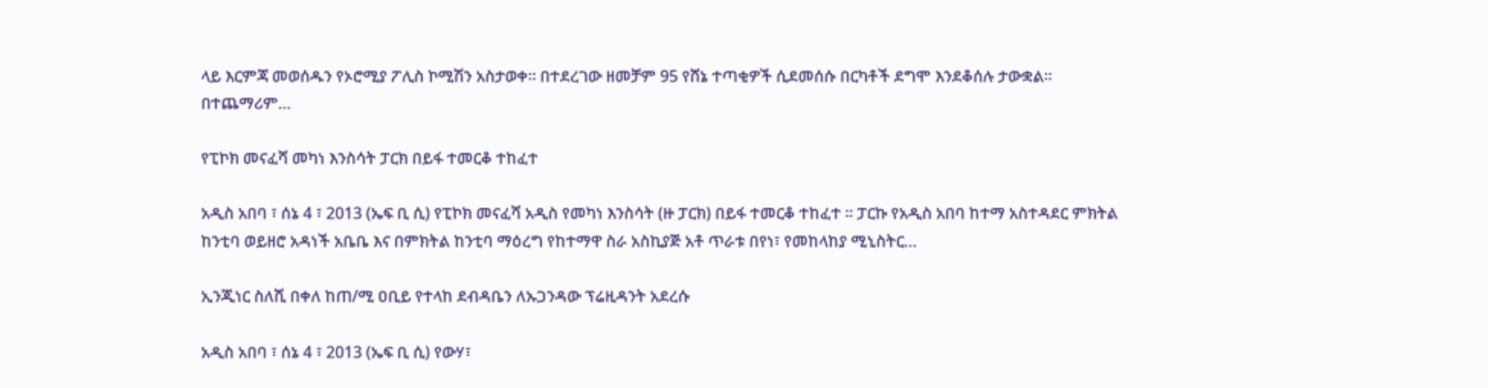ላይ እርምጃ መወሰዱን የኦሮሚያ ፖሊስ ኮሚሽን አስታወቀ፡፡ በተደረገው ዘመቻም 95 የሸኔ ተጣቂዎች ሲደመሰሱ በርካቶች ደግሞ እንደቆሰሉ ታውቋል፡፡ በተጨማሪም…

የፒኮክ መናፈሻ መካነ እንስሳት ፓርክ በይፋ ተመርቆ ተከፈተ

አዲስ አበባ ፣ ሰኔ 4 ፣ 2013 (ኤፍ ቢ ሲ) የፒኮክ መናፈሻ አዲስ የመካነ እንስሳት (ዙ ፓርክ) በይፋ ተመርቆ ተከፈተ ። ፓርኩ የአዲስ አበባ ከተማ አስተዳደር ምክትል ከንቲባ ወይዘሮ አዳነች አቤቤ እና በምክትል ከንቲባ ማዕረግ የከተማዋ ስራ አስኪያጅ አቶ ጥራቱ በየነ፣ የመከላከያ ሚኒስትር…

ኢንጂነር ስለሺ በቀለ ከጠ/ሚ ዐቢይ የተላከ ደብዳቤን ለኡጋንዳው ፕሬዚዳንት አደረሱ

አዲስ አበባ ፣ ሰኔ 4 ፣ 2013 (ኤፍ ቢ ሲ) የውሃ፣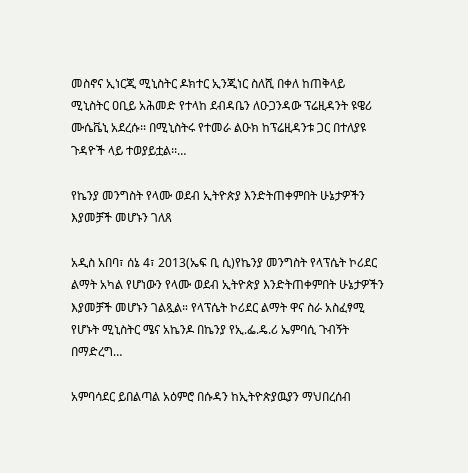መስኖና ኢነርጂ ሚኒስትር ዶክተር ኢንጂነር ስለሺ በቀለ ከጠቅላይ ሚኒስትር ዐቢይ አሕመድ የተላከ ደብዳቤን ለዑጋንዳው ፕሬዚዳንት ዩዌሪ ሙሴቬኒ አደረሱ፡፡ በሚኒስትሩ የተመራ ልዑክ ከፕሬዚዳንቱ ጋር በተለያዩ ጉዳዮች ላይ ተወያይቷል፡፡…

የኬንያ መንግስት የላሙ ወደብ ኢትዮጵያ እንድትጠቀምበት ሁኔታዎችን እያመቻች መሆኑን ገለጸ

አዲስ አበባ፣ ሰኔ 4፣ 2013(ኤፍ ቢ ሲ)የኬንያ መንግስት የላፕሴት ኮሪደር ልማት አካል የሆነውን የላሙ ወደብ ኢትዮጵያ እንድትጠቀምበት ሁኔታዎችን እያመቻች መሆኑን ገልጿል። የላፕሴት ኮሪደር ልማት ዋና ስራ አስፈፃሚ የሆኑት ሚኒስትር ሜና አኬንዶ በኬንያ የኢ.ፌ.ዴ.ሪ ኤምባሲ ጉብኝት በማድረግ…

አምባሳደር ይበልጣል አዕምሮ በሱዳን ከኢትዮጵያዉያን ማህበረሰብ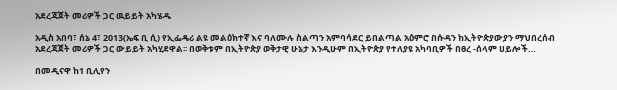አደረጃጀት መሪዎች ጋር ዉይይት አካሄዱ

አዲስ አበባ፣ ሰኔ 4፣ 2013(ኤፍ ቢ ሲ) የኢፌዴሪ ልዩ መልዕክተኛ እና ባለሙሉ ስልጣን አምባሳደር ይበልጣል አዕምሮ በሱዳን ከኢትዮጵያውያን ማህበረሰብ አደረጃጀት መሪዎች ጋር ውይይት አካሂደዋል፡፡ በወቅቱም በኢትዮጵያ ወቅታዊ ሁኔታ እንዲሁም በኢትዮጵያ የተለያዩ አካባቢዎች በፀረ -ሰላም ሀይሎች…

በመዲናዋ ከ1 ቢሊየን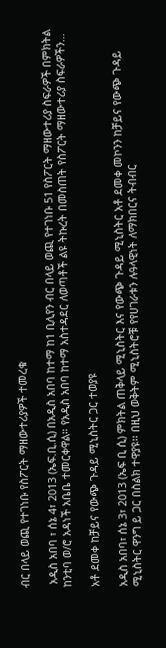ብር በላይ ወጪ የተገነቡ የስፖርት ማዘውተሪያዎች ተመረቁ

 አዲስ አበባ ፣ ሰኔ 4፣ 2013 (ኤፍ.ቢ.ሲ) በአዲስ አበባ ከተማ ከ1 ቢሊየን ብር በላይ ወጪ የተገነቡ 51 የስፖርት ማዘውተሪያ ስፍራዎች በምክትል ከንቲባ ወ/ሮ አዳነች አቤቤ ተመርቀዋል። የአዲስ አበባ ከተማ አስተዳደር ለወጣቶች ልዩ ትኩረት በመስጠት የስፖርት ማዘውተሪያ ስፍራዎችን…

አቶ ደመቀ ከቻይና የውጭ ጉዳይ ሚኒስትር ጋር ተወያዩ

አዲስ አበባ፣ ሰኔ 3፣ 2013 (ኤፍ ቢ ሲ) ምክትል ጠቅላይ ሚኒስትር እና የውጭ ጉዳይ ሚኒስትር አቶ ደመቀ መኮንን ከቻይና የውጭ ጉዳይ ሚኒስትር ዋንግ ይ ጋር በስልክ ተዋያዩ፡፡ በዚህ ወቅትም ሚኒስትሮቹ የየሀገራቱን ሉዓላዊነት ለማክበርና ትብብር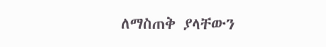ለማስጠቅ ያላቸውን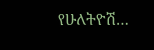የሁለትዮሽ…